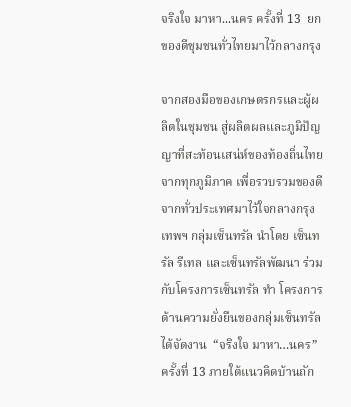จริงใจ มาหา...นคร ครั้งที่ 13  ยกของดีชุมชนทั่วไทยมาไว้กลางกรุง

จากสองมือของเกษตรกรและผู้ผลิตในชุมชน สู่ผลิตผลและภูมิปัญญาที่สะท้อนเสน่ห์ของท้องถิ่นไทยจากทุกภูมิภาค เพื่อรวบรวมของดีจากทั่วประเทศมาไว้ใจกลางกรุงเทพฯ กลุ่มเซ็นทรัล นำโดย เซ็นทรัล รีเทล และเซ็นทรัลพัฒนา ร่วมกับโครงการเซ็นทรัล ทำ โครงการด้านความยั่งยืนของกลุ่มเซ็นทรัล ได้จัดงาน  “จริงใจ มาหา…นคร” ครั้งที่ 13 ภายใต้แนวคิดบ้านถัก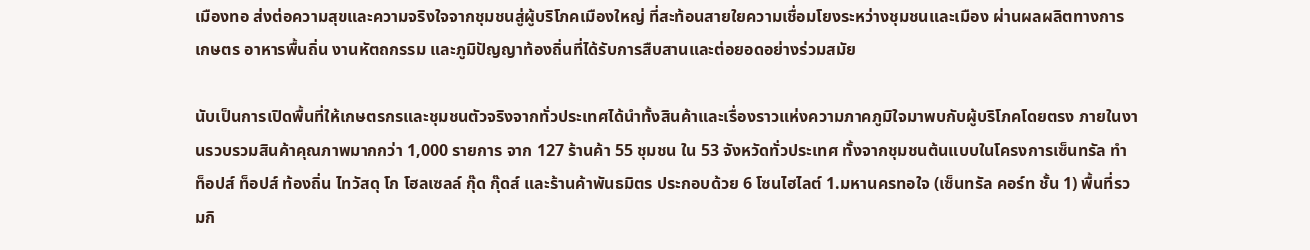เมืองทอ ส่งต่อความสุขและความจริงใจจากชุมชนสู่ผู้บริโภคเมืองใหญ่ ที่สะท้อนสายใยความเชื่อมโยงระหว่างชุมชนและเมือง ผ่านผลผลิตทางการเกษตร อาหารพื้นถิ่น งานหัตถกรรม และภูมิปัญญาท้องถิ่นที่ได้รับการสืบสานและต่อยอดอย่างร่วมสมัย

นับเป็นการเปิดพื้นที่ให้เกษตรกรและชุมชนตัวจริงจากทั่วประเทศได้นำทั้งสินค้าและเรื่องราวแห่งความภาคภูมิใจมาพบกับผู้บริโภคโดยตรง ภายในงานรวบรวมสินค้าคุณภาพมากกว่า 1,000 รายการ จาก 127 ร้านค้า 55 ชุมชน ใน 53 จังหวัดทั่วประเทศ ทั้งจากชุมชนต้นแบบในโครงการเซ็นทรัล ทำ ท็อปส์ ท็อปส์ ท้องถิ่น ไทวัสดุ โก โฮลเซลล์ กุ๊ด กุ๊ดส์ และร้านค้าพันธมิตร ประกอบด้วย 6 โซนไฮไลต์ 1.มหานครทอใจ (เซ็นทรัล คอร์ท ชั้น 1) พื้นที่รวมกิ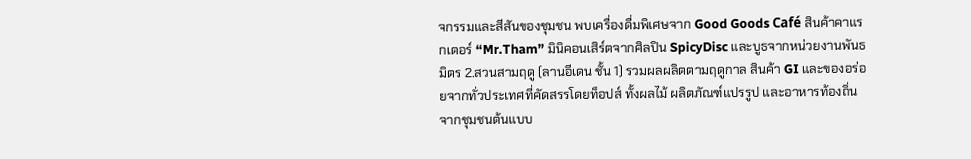จกรรมและสีสันของชุมชน พบเครื่องดื่มพิเศษจาก Good Goods Café สินค้าคาแรกเตอร์ “Mr.Tham” มินิคอนเสิร์ตจากศิลปิน SpicyDisc และบูธจากหน่วยงานพันธมิตร 2.สวนสามฤดู (ลานอีเดน ชั้น 1) รวมผลผลิตตามฤดูกาล สินค้า GI และของอร่อยจากทั่วประเทศที่คัดสรรโดยท็อปส์ ทั้งผลไม้ ผลิตภัณฑ์แปรรูป และอาหารท้องถิ่นจากชุมชนต้นแบบ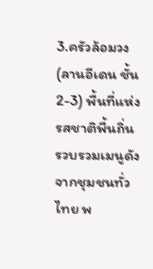3.ครัวล้อมวง (ลานอีเดน ชั้น 2-3) พื้นที่แห่งรสชาติพื้นถิ่น รวบรวมเมนูดังจากชุมชนทั่วไทย พ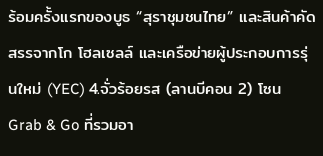ร้อมครั้งแรกของบูธ “สุราชุมชนไทย” และสินค้าคัดสรรจากโก โฮลเซลล์ และเครือข่ายผู้ประกอบการรุ่นใหม่ (YEC) 4.จั่วร้อยรส (ลานบีคอน 2) โซน Grab & Go ที่รวมอา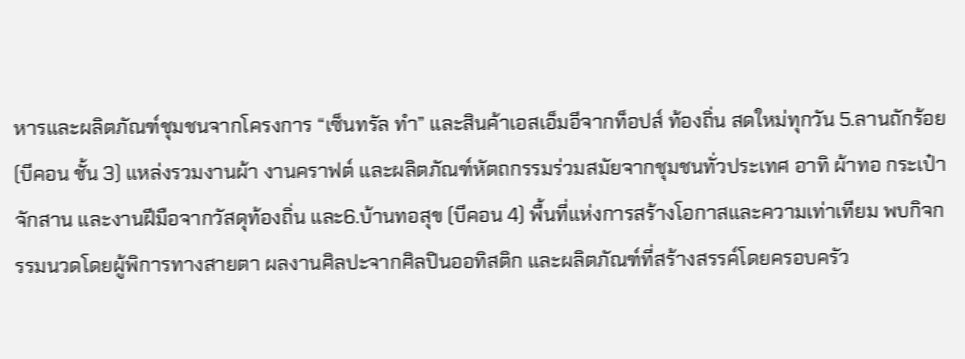หารและผลิตภัณฑ์ชุมชนจากโครงการ “เซ็นทรัล ทำ” และสินค้าเอสเอ็มอีจากท็อปส์ ท้องถิ่น สดใหม่ทุกวัน 5.ลานถักร้อย (บีคอน ชั้น 3) แหล่งรวมงานผ้า งานคราฟต์ และผลิตภัณฑ์หัตถกรรมร่วมสมัยจากชุมชนทั่วประเทศ อาทิ ผ้าทอ กระเป๋าจักสาน และงานฝีมือจากวัสดุท้องถิ่น และ6.บ้านทอสุข (บีคอน 4) พื้นที่แห่งการสร้างโอกาสและความเท่าเทียม พบกิจกรรมนวดโดยผู้พิการทางสายตา ผลงานศิลปะจากศิลปินออทิสติก และผลิตภัณฑ์ที่สร้างสรรค์โดยครอบครัว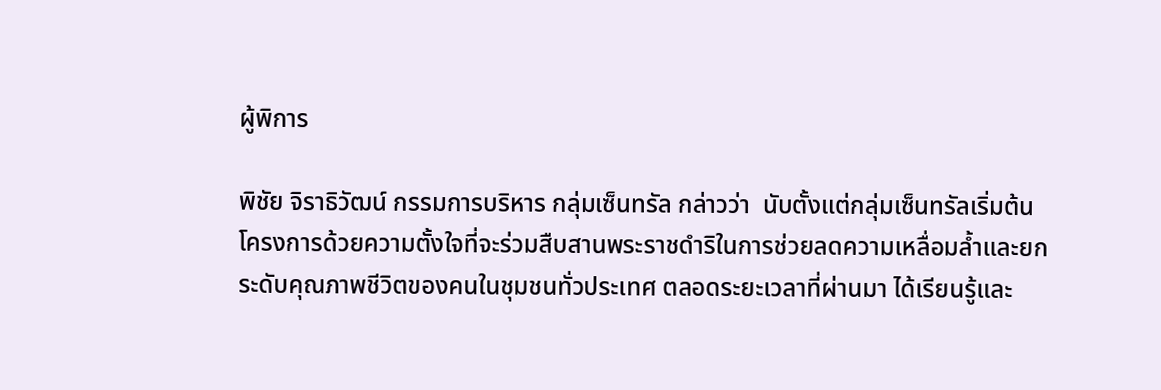ผู้พิการ

พิชัย จิราธิวัฒน์ กรรมการบริหาร กลุ่มเซ็นทรัล กล่าวว่า  นับตั้งแต่กลุ่มเซ็นทรัลเริ่มต้นโครงการด้วยความตั้งใจที่จะร่วมสืบสานพระราชดำริในการช่วยลดความเหลื่อมล้ำและยกระดับคุณภาพชีวิตของคนในชุมชนทั่วประเทศ ตลอดระยะเวลาที่ผ่านมา ได้เรียนรู้และ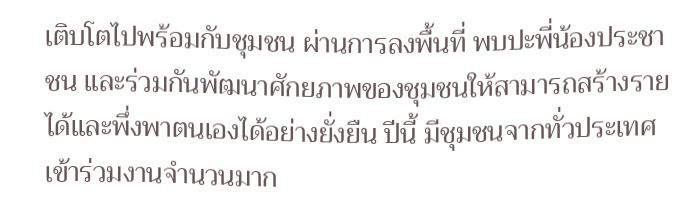เติบโตไปพร้อมกับชุมชน ผ่านการลงพื้นที่ พบปะพี่น้องประชาชน และร่วมกันพัฒนาศักยภาพของชุมชนให้สามารถสร้างรายได้และพึ่งพาตนเองได้อย่างยั่งยืน ปีนี้ มีชุมชนจากทั่วประเทศเข้าร่วมงานจำนวนมาก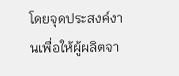โดยจุดประสงค์งานเพื่อให้ผู้ผลิตจา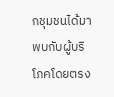กชุมชนได้มาพบกับผู้บริโภคโดยตรง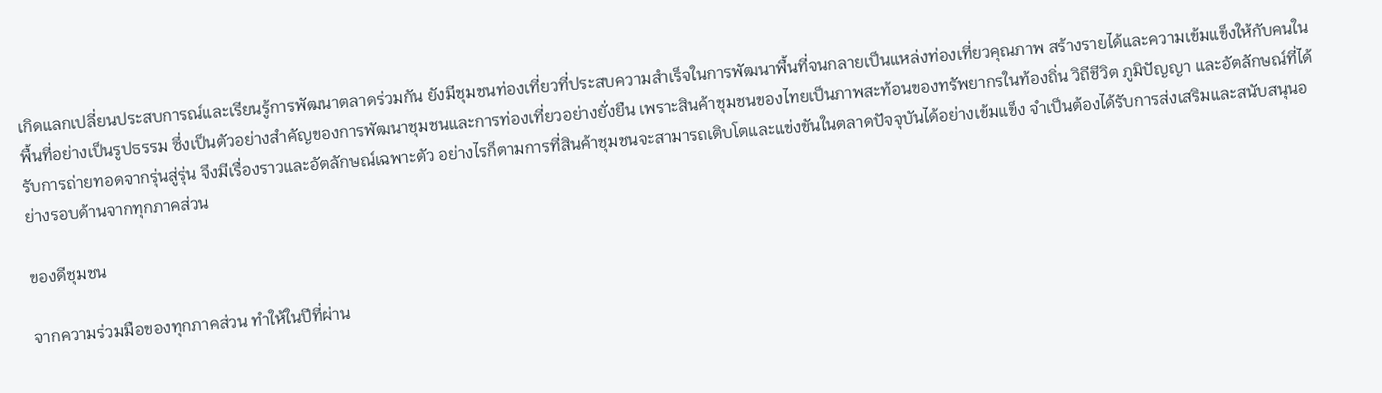เกิดแลกเปลี่ยนประสบการณ์และเรียนรู้การพัฒนาตลาดร่วมกัน ยังมีชุมชนท่องเที่ยวที่ประสบความสำเร็จในการพัฒนาพื้นที่จนกลายเป็นแหล่งท่องเที่ยวคุณภาพ สร้างรายได้และความเข้มแข็งให้กับคนในพื้นที่อย่างเป็นรูปธรรม ซึ่งเป็นตัวอย่างสำคัญของการพัฒนาชุมชนและการท่องเที่ยวอย่างยั่งยืน เพราะสินค้าชุมชนของไทยเป็นภาพสะท้อนของทรัพยากรในท้องถิ่น วิถีชีวิต ภูมิปัญญา และอัตลักษณ์ที่ได้รับการถ่ายทอดจากรุ่นสู่รุ่น จึงมีเรื่องราวและอัตลักษณ์เฉพาะตัว อย่างไรก็ตามการที่สินค้าชุมชนจะสามารถเติบโตและแข่งขันในตลาดปัจจุบันได้อย่างเข้มแข็ง จำเป็นต้องได้รับการส่งเสริมและสนับสนุนอย่างรอบด้านจากทุกภาคส่วน

ของดีชุมชน

จากความร่วมมือของทุกภาคส่วน ทำให้ในปีที่ผ่าน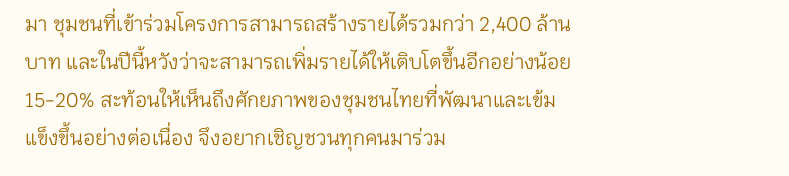มา ชุมชนที่เข้าร่วมโครงการสามารถสร้างรายได้รวมกว่า 2,400 ล้านบาท และในปีนี้หวังว่าจะสามารถเพิ่มรายได้ให้เติบโตขึ้นอีกอย่างน้อย 15-20% สะท้อนให้เห็นถึงศักยภาพของชุมชนไทยที่พัฒนาและเข้มแข็งขึ้นอย่างต่อเนื่อง จึงอยากเชิญชวนทุกคนมาร่วม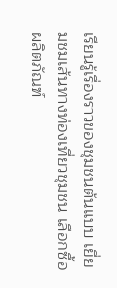เรียนรู้เรื่องราวของชุมชนต้นแบบ เยี่ยมชมเส้นทางท่องเที่ยวชุมชน เลือกซื้อผลิตภัณฑ์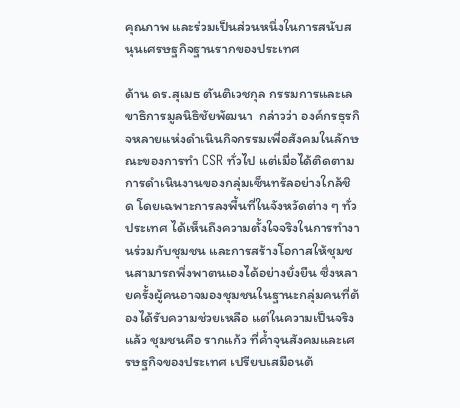คุณภาพ และร่วมเป็นส่วนหนึ่งในการสนับสนุนเศรษฐกิจฐานรากของประเทศ

ด้าน ดร.สุเมธ ตันติเวชกุล กรรมการและเลขาธิการมูลนิธิชัยพัฒนา  กล่าวว่า องค์กรธุรกิจหลายแห่งดำเนินกิจกรรมเพื่อสังคมในลักษณะของการทำ CSR ทั่วไป แต่เมื่อได้ติดตามการดำเนินงานของกลุ่มเซ็นทรัลอย่างใกล้ชิด โดยเฉพาะการลงพื้นที่ในจังหวัดต่าง ๆ ทั่วประเทศ ได้เห็นถึงความตั้งใจจริงในการทำงานร่วมกับชุมชน และการสร้างโอกาสให้ชุมชนสามารถพึ่งพาตนเองได้อย่างยั่งยืน ซึ่งหลายครั้งผู้คนอาจมองชุมชนในฐานะกลุ่มคนที่ต้องได้รับความช่วยเหลือ แต่ในความเป็นจริงแล้ว ชุมชนคือ รากแก้ว ที่ค้ำจุนสังคมและเศรษฐกิจของประเทศ เปรียบเสมือนต้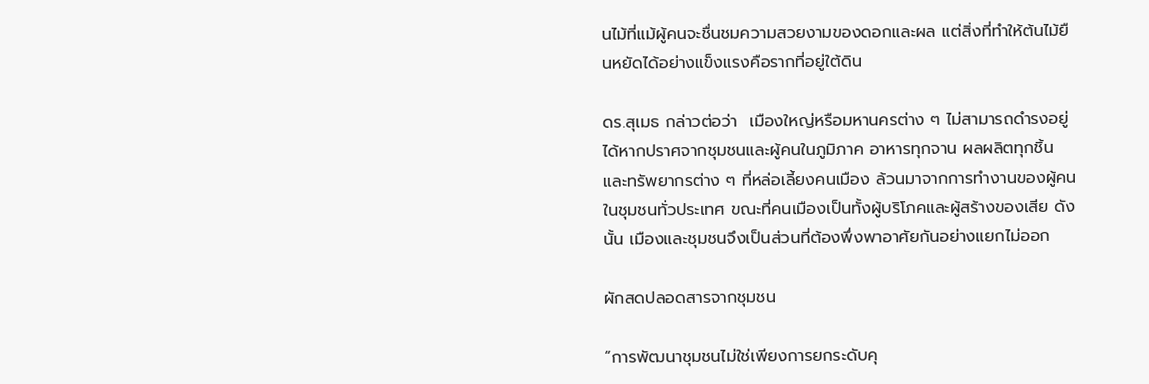นไม้ที่แม้ผู้คนจะชื่นชมความสวยงามของดอกและผล แต่สิ่งที่ทำให้ต้นไม้ยืนหยัดได้อย่างแข็งแรงคือรากที่อยู่ใต้ดิน

ดร.สุเมธ กล่าวต่อว่า  เมืองใหญ่หรือมหานครต่าง ๆ ไม่สามารถดำรงอยู่ได้หากปราศจากชุมชนและผู้คนในภูมิภาค อาหารทุกจาน ผลผลิตทุกชิ้น และทรัพยากรต่าง ๆ ที่หล่อเลี้ยงคนเมือง ล้วนมาจากการทำงานของผู้คนในชุมชนทั่วประเทศ ขณะที่คนเมืองเป็นทั้งผู้บริโภคและผู้สร้างของเสีย ดังนั้น เมืองและชุมชนจึงเป็นส่วนที่ต้องพึ่งพาอาศัยกันอย่างแยกไม่ออก

ผักสดปลอดสารจากชุมชน

“การพัฒนาชุมชนไม่ใช่เพียงการยกระดับคุ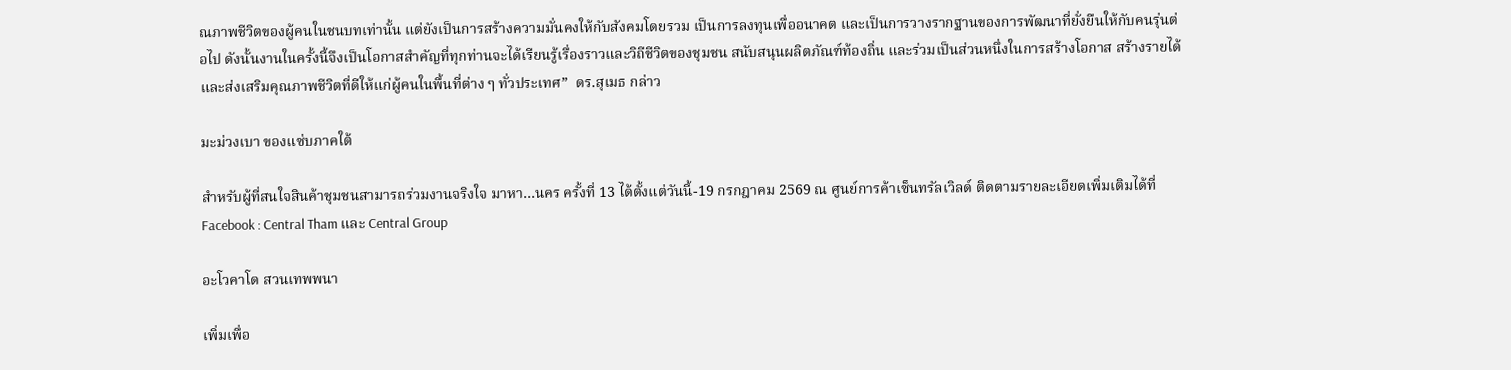ณภาพชีวิตของผู้คนในชนบทเท่านั้น แต่ยังเป็นการสร้างความมั่นคงให้กับสังคมโดยรวม เป็นการลงทุนเพื่ออนาคต และเป็นการวางรากฐานของการพัฒนาที่ยั่งยืนให้กับคนรุ่นต่อไป ดังนั้นงานในครั้งนี้จึงเป็นโอกาสสำคัญที่ทุกท่านจะได้เรียนรู้เรื่องราวและวิถีชีวิตของชุมชน สนับสนุนผลิตภัณฑ์ท้องถิ่น และร่วมเป็นส่วนหนึ่งในการสร้างโอกาส สร้างรายได้ และส่งเสริมคุณภาพชีวิตที่ดีให้แก่ผู้คนในพื้นที่ต่าง ๆ ทั่วประเทศ”  ดร.สุเมธ กล่าว

มะม่วงเบา ของแซ่บภาคใต้

สำหรับผู้ที่สนใจสินค้าชุมชนสามารถร่วมงานจริงใจ มาหา…นคร ครั้งที่ 13 ได้ตั้งแต่วันนี้-19 กรกฎาคม 2569 ณ ศูนย์การค้าเซ็นทรัลเวิลด์ ติดตามรายละเอียดเพิ่มเติมได้ที่ Facebook : Central Tham และ Central Group

อะโวคาโด สวนเทพพนา

เพิ่มเพื่อ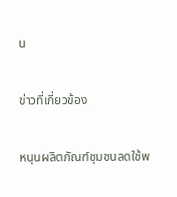น

ข่าวที่เกี่ยวข้อง

หนุนผลิตภัณฑ์ชุมชนลดใช้พ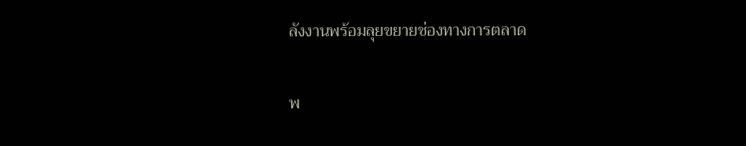ลังงานพร้อมลุยขยายช่องทางการตลาด

พ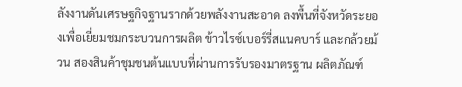ลังงานดันเศรษฐกิจฐานรากด้วยพลังงานสะอาด ลงพื้นที่จังหวัดระยองเพื่อเยี่ยมชมกระบวนการผลิต ข้าวไรซ์เบอร์รี่สแนคบาร์ และกล้วยม้วน สองสินค้าชุมชนต้นแบบที่ผ่านการรับรองมาตรฐาน ผลิตภัณฑ์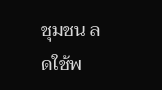ชุมชน ลดใช้พ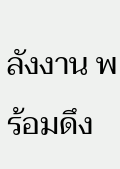ลังงาน พร้อมดึง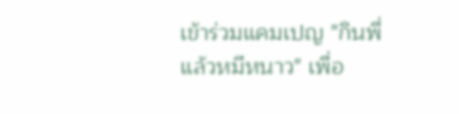เข้าร่วมแคมเปญ "กินพี่ แล้วหมีหนาว" เพื่อ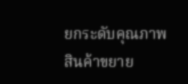ยกระดับคุณภาพสินค้าขยาย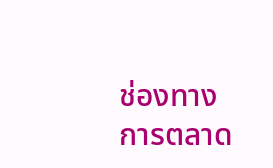ช่องทางการตลาด